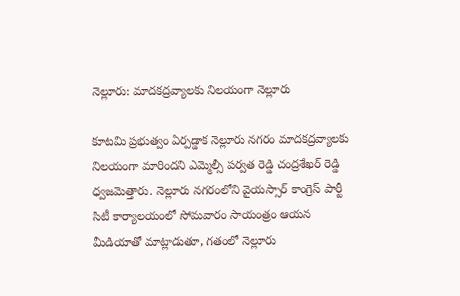నెల్లూరు: మాదకద్రవ్యాలకు నిలయంగా నెల్లూరు

కూటమి ప్రభుత్వం ఏర్పడ్డాక నెల్లూరు నగరం మాదకద్రవ్యాలకు నిలయంగా మారిందని ఎమ్మెల్సీ పర్వత రెడ్డి చంద్రశేఖర్ రెడ్డి ధ్వజమెత్తారు. నెల్లూరు నగరంలోని వైయస్సార్ కాంగ్రెస్ పార్టీ సిటీ కార్యాలయంలో సోమవారం సాయంత్రం ఆయన మీడియాతో మాట్లాడుతూ, గతంలో నెల్లూరు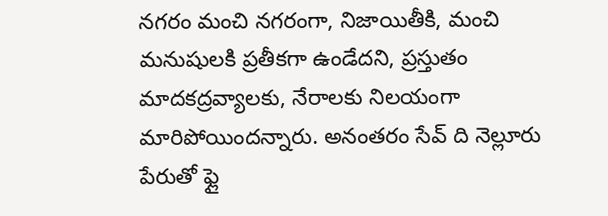నగరం మంచి నగరంగా, నిజాయితీకి, మంచి మనుషులకి ప్రతీకగా ఉండేదని, ప్రస్తుతం మాదకద్రవ్యాలకు, నేరాలకు నిలయంగా మారిపోయిందన్నారు. అనంతరం సేవ్ ది నెల్లూరు పేరుతో ఫ్లై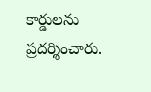కార్డులను ప్రదర్శించారు.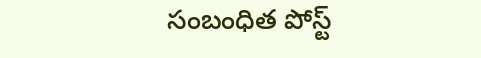సంబంధిత పోస్ట్